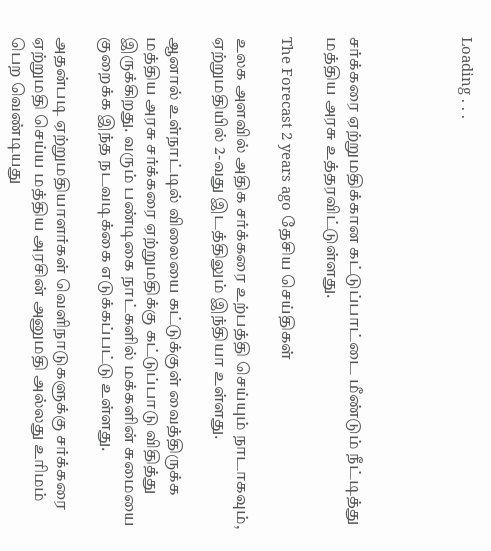Loading . . .




சர்க்கரை ஏற்றுமதிக்கான கட்டுப்பாட்டை மீண்டும் நீட்டித்து மத்திய அரசு உத்தரவிட்டுள்ளது.

The Forecast 2 years ago தேசிய செய்திகள்

உலக அளவில் அதிக சர்க்கரை உற்பத்தி செய்யும் நாடாகவும், ஏற்றுமதியில் 2-வது இடத்திலும் இந்தியா உள்ளது.

ஆனால் உள்நாட்டில் விலையை கட்டுக்குள் வைத்திருக்க மத்திய அரசு சர்க்கரை ஏற்றுமதிக்கு கட்டுப்பாடு விதித்து இருக்கிறது. வரும் பண்டிகை நாட்களில் மக்களின் சுமையை குறைக்க இந்த நடவடிக்கை எடுக்கப்பட்டு உள்ளது.

அதன்படி ஏற்றுமதியாளர்கள் வெளிநாடுகளுக்கு சர்க்கரை ஏற்றுமதி செய்ய மத்திய அரசின் அனுமதி அல்லது உரிமம் பெற வெண்டியது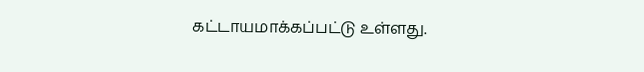கட்டாயமாக்கப்பட்டு உள்ளது.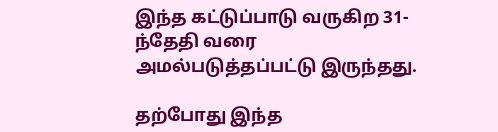இந்த கட்டுப்பாடு வருகிற 31-ந்தேதி வரை அமல்படுத்தப்பட்டு இருந்தது.

தற்போது இந்த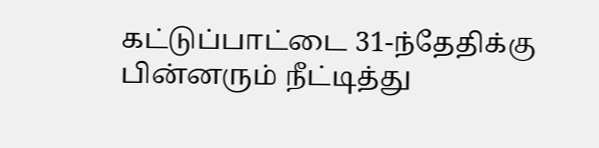கட்டுப்பாட்டை 31-ந்தேதிக்கு பின்னரும் நீட்டித்து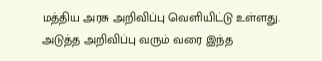மத்திய அரசு அறிவிப்பு வெளியிட்டு உள்ளது. அடுத்த அறிவிப்பு வரும் வரை இந்த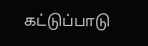கட்டுப்பாடு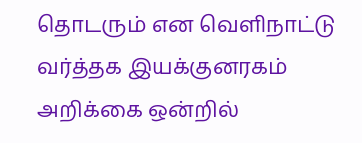தொடரும் என வெளிநாட்டு வர்த்தக இயக்குனரகம் அறிக்கை ஒன்றில்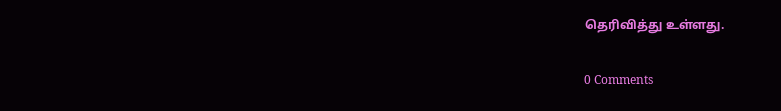தெரிவித்து உள்ளது.

0 Comments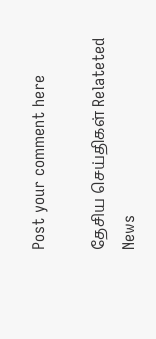Post your comment here

தேசிய செய்திகள் Relateted News